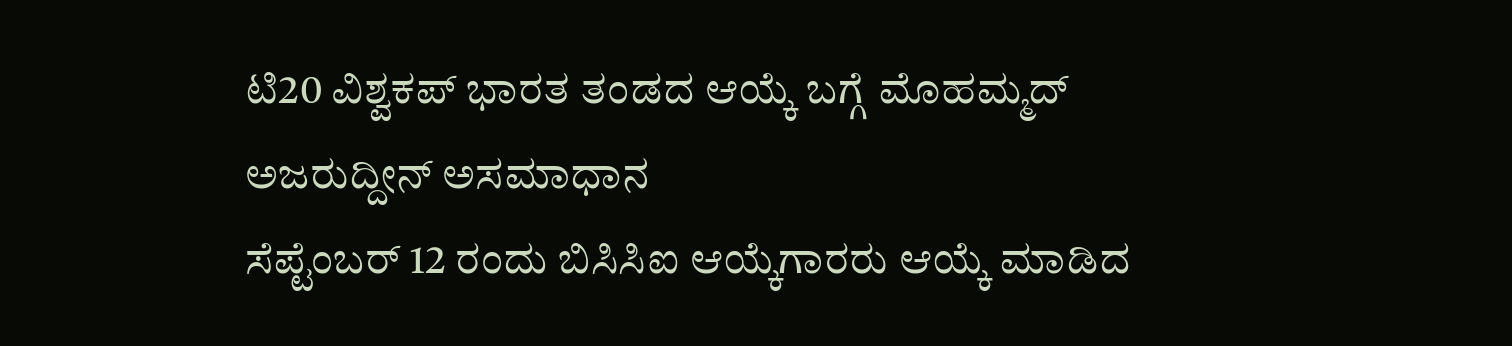ಟಿ20 ವಿಶ್ವಕಪ್ ಭಾರತ ತಂಡದ ಆಯ್ಕೆ ಬಗ್ಗೆ ಮೊಹಮ್ಮದ್ ಅಜರುದ್ದೀನ್ ಅಸಮಾಧಾನ
ಸೆಪ್ಟೆಂಬರ್ 12 ರಂದು ಬಿಸಿಸಿಐ ಆಯ್ಕೆಗಾರರು ಆಯ್ಕೆ ಮಾಡಿದ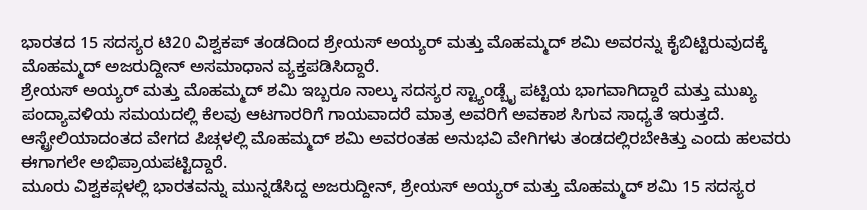ಭಾರತದ 15 ಸದಸ್ಯರ ಟಿ20 ವಿಶ್ವಕಪ್ ತಂಡದಿಂದ ಶ್ರೇಯಸ್ ಅಯ್ಯರ್ ಮತ್ತು ಮೊಹಮ್ಮದ್ ಶಮಿ ಅವರನ್ನು ಕೈಬಿಟ್ಟಿರುವುದಕ್ಕೆ ಮೊಹಮ್ಮದ್ ಅಜರುದ್ದೀನ್ ಅಸಮಾಧಾನ ವ್ಯಕ್ತಪಡಿಸಿದ್ದಾರೆ.
ಶ್ರೇಯಸ್ ಅಯ್ಯರ್ ಮತ್ತು ಮೊಹಮ್ಮದ್ ಶಮಿ ಇಬ್ಬರೂ ನಾಲ್ಕು ಸದಸ್ಯರ ಸ್ಟ್ಯಾಂಡ್ಬೈ ಪಟ್ಟಿಯ ಭಾಗವಾಗಿದ್ದಾರೆ ಮತ್ತು ಮುಖ್ಯ ಪಂದ್ಯಾವಳಿಯ ಸಮಯದಲ್ಲಿ ಕೆಲವು ಆಟಗಾರರಿಗೆ ಗಾಯವಾದರೆ ಮಾತ್ರ ಅವರಿಗೆ ಅವಕಾಶ ಸಿಗುವ ಸಾಧ್ಯತೆ ಇರುತ್ತದೆ. ಆಸ್ಟ್ರೇಲಿಯಾದಂತದ ವೇಗದ ಪಿಚ್ಗಳಲ್ಲಿ ಮೊಹಮ್ಮದ್ ಶಮಿ ಅವರಂತಹ ಅನುಭವಿ ವೇಗಿಗಳು ತಂಡದಲ್ಲಿರಬೇಕಿತ್ತು ಎಂದು ಹಲವರು ಈಗಾಗಲೇ ಅಭಿಪ್ರಾಯಪಟ್ಟಿದ್ದಾರೆ.
ಮೂರು ವಿಶ್ವಕಪ್ಗಳಲ್ಲಿ ಭಾರತವನ್ನು ಮುನ್ನಡೆಸಿದ್ದ ಅಜರುದ್ದೀನ್, ಶ್ರೇಯಸ್ ಅಯ್ಯರ್ ಮತ್ತು ಮೊಹಮ್ಮದ್ ಶಮಿ 15 ಸದಸ್ಯರ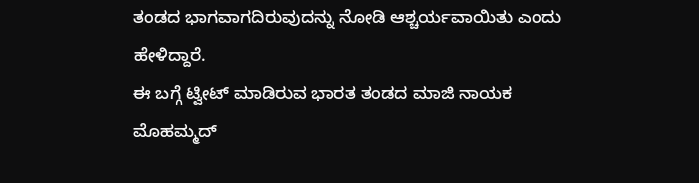ತಂಡದ ಭಾಗವಾಗದಿರುವುದನ್ನು ನೋಡಿ ಆಶ್ಚರ್ಯವಾಯಿತು ಎಂದು ಹೇಳಿದ್ದಾರೆ.
ಈ ಬಗ್ಗೆ ಟ್ವೀಟ್ ಮಾಡಿರುವ ಭಾರತ ತಂಡದ ಮಾಜಿ ನಾಯಕ ಮೊಹಮ್ಮದ್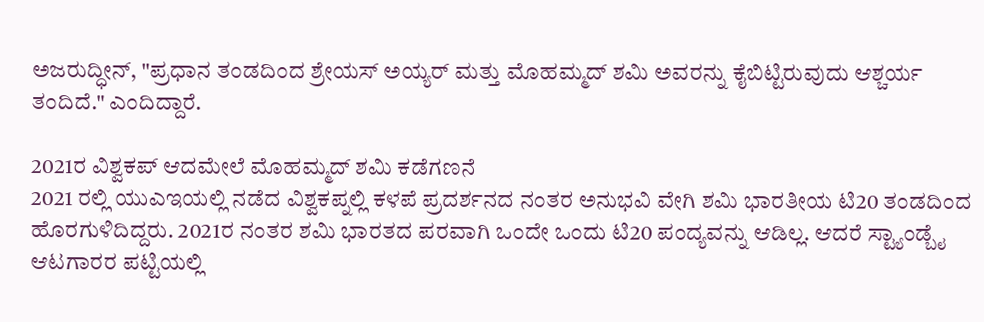ಅಜರುದ್ಧೀನ್, "ಪ್ರಧಾನ ತಂಡದಿಂದ ಶ್ರೇಯಸ್ ಅಯ್ಯರ್ ಮತ್ತು ಮೊಹಮ್ಮದ್ ಶಮಿ ಅವರನ್ನು ಕೈಬಿಟ್ಟಿರುವುದು ಆಶ್ಚರ್ಯ ತಂದಿದೆ." ಎಂದಿದ್ದಾರೆ.

2021ರ ವಿಶ್ವಕಪ್ ಆದಮೇಲೆ ಮೊಹಮ್ಮದ್ ಶಮಿ ಕಡೆಗಣನೆ
2021 ರಲ್ಲಿ ಯುಎಇಯಲ್ಲಿ ನಡೆದ ವಿಶ್ವಕಪ್ನಲ್ಲಿ ಕಳಪೆ ಪ್ರದರ್ಶನದ ನಂತರ ಅನುಭವಿ ವೇಗಿ ಶಮಿ ಭಾರತೀಯ ಟಿ20 ತಂಡದಿಂದ ಹೊರಗುಳಿದಿದ್ದರು. 2021ರ ನಂತರ ಶಮಿ ಭಾರತದ ಪರವಾಗಿ ಒಂದೇ ಒಂದು ಟಿ20 ಪಂದ್ಯವನ್ನು ಆಡಿಲ್ಲ. ಆದರೆ ಸ್ಟ್ಯಾಂಡ್ಬೈ ಆಟಗಾರರ ಪಟ್ಟಿಯಲ್ಲಿ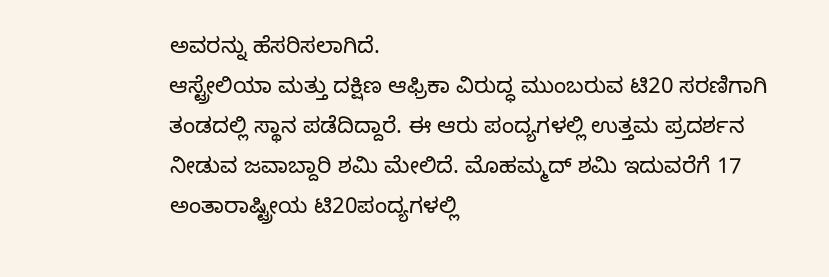ಅವರನ್ನು ಹೆಸರಿಸಲಾಗಿದೆ.
ಆಸ್ಟ್ರೇಲಿಯಾ ಮತ್ತು ದಕ್ಷಿಣ ಆಫ್ರಿಕಾ ವಿರುದ್ಧ ಮುಂಬರುವ ಟಿ20 ಸರಣಿಗಾಗಿ ತಂಡದಲ್ಲಿ ಸ್ಥಾನ ಪಡೆದಿದ್ದಾರೆ. ಈ ಆರು ಪಂದ್ಯಗಳಲ್ಲಿ ಉತ್ತಮ ಪ್ರದರ್ಶನ ನೀಡುವ ಜವಾಬ್ದಾರಿ ಶಮಿ ಮೇಲಿದೆ. ಮೊಹಮ್ಮದ್ ಶಮಿ ಇದುವರೆಗೆ 17 ಅಂತಾರಾಷ್ಟ್ರೀಯ ಟಿ20ಪಂದ್ಯಗಳಲ್ಲಿ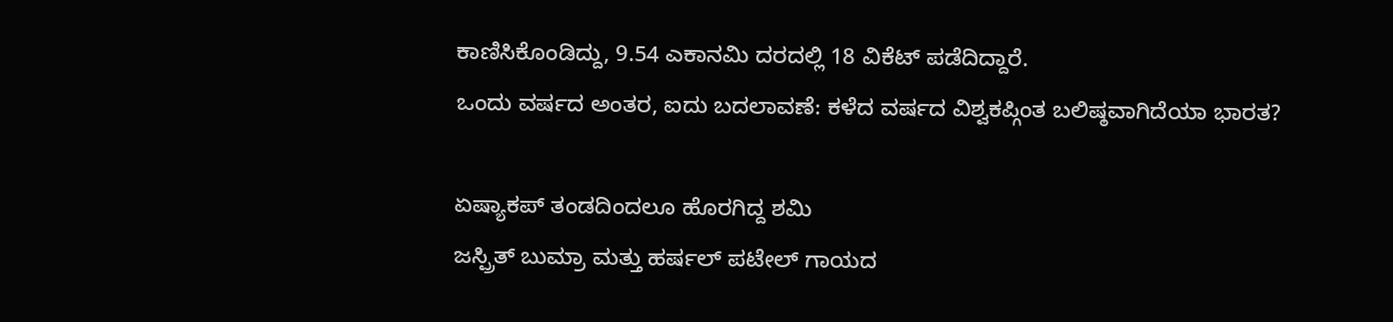ಕಾಣಿಸಿಕೊಂಡಿದ್ದು, 9.54 ಎಕಾನಮಿ ದರದಲ್ಲಿ 18 ವಿಕೆಟ್ ಪಡೆದಿದ್ದಾರೆ.
ಒಂದು ವರ್ಷದ ಅಂತರ, ಐದು ಬದಲಾವಣೆ: ಕಳೆದ ವರ್ಷದ ವಿಶ್ವಕಪ್ಗಿಂತ ಬಲಿಷ್ಠವಾಗಿದೆಯಾ ಭಾರತ?

ಏಷ್ಯಾಕಪ್ ತಂಡದಿಂದಲೂ ಹೊರಗಿದ್ದ ಶಮಿ
ಜಸ್ಪ್ರಿತ್ ಬುಮ್ರಾ ಮತ್ತು ಹರ್ಷಲ್ ಪಟೇಲ್ ಗಾಯದ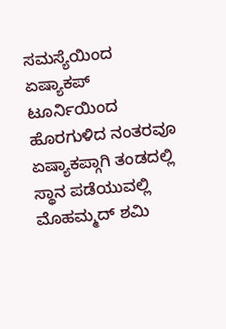ಸಮಸ್ಯೆಯಿಂದ ಏಷ್ಯಾಕಪ್ ಟೂರ್ನಿಯಿಂದ ಹೊರಗುಳಿದ ನಂತರವೂ ಏಷ್ಯಾಕಪ್ಗಾಗಿ ತಂಡದಲ್ಲಿ ಸ್ಥಾನ ಪಡೆಯುವಲ್ಲಿ ಮೊಹಮ್ಮದ್ ಶಮಿ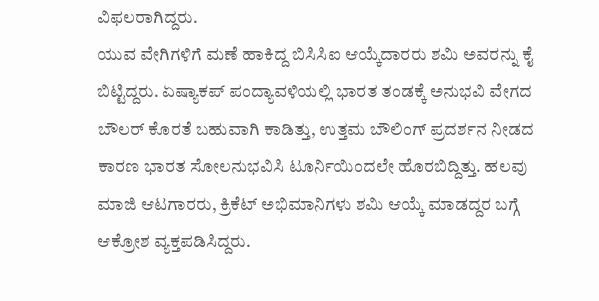ವಿಫಲರಾಗಿದ್ದರು.
ಯುವ ವೇಗಿಗಳಿಗೆ ಮಣೆ ಹಾಕಿದ್ದ ಬಿಸಿಸಿಐ ಆಯ್ಕೆದಾರರು ಶಮಿ ಅವರನ್ನು ಕೈ ಬಿಟ್ಟಿದ್ದರು. ಏಷ್ಯಾಕಪ್ ಪಂದ್ಯಾವಳಿಯಲ್ಲಿ ಭಾರತ ತಂಡಕ್ಕೆ ಅನುಭವಿ ವೇಗದ ಬೌಲರ್ ಕೊರತೆ ಬಹುವಾಗಿ ಕಾಡಿತ್ತು, ಉತ್ತಮ ಬೌಲಿಂಗ್ ಪ್ರದರ್ಶನ ನೀಡದ ಕಾರಣ ಭಾರತ ಸೋಲನುಭವಿಸಿ ಟೂರ್ನಿಯಿಂದಲೇ ಹೊರಬಿದ್ದಿತ್ತು. ಹಲವು ಮಾಜಿ ಆಟಗಾರರು, ಕ್ರಿಕೆಟ್ ಅಭಿಮಾನಿಗಳು ಶಮಿ ಆಯ್ಕೆ ಮಾಡದ್ದರ ಬಗ್ಗೆ ಆಕ್ರೋಶ ವ್ಯಕ್ತಪಡಿಸಿದ್ದರು.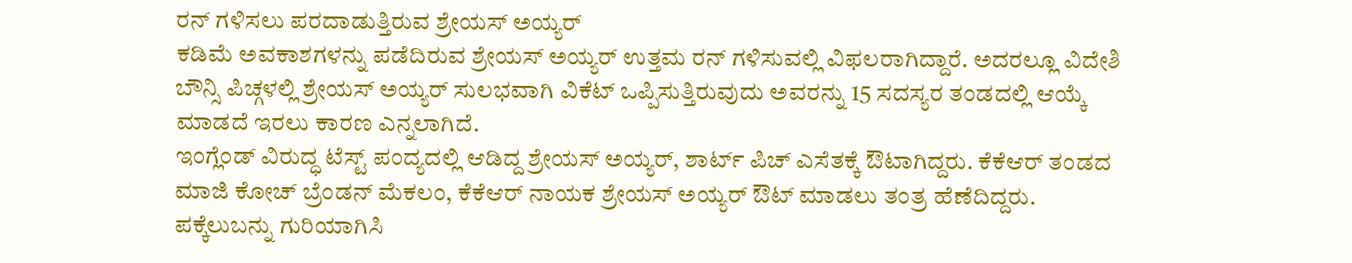ರನ್ ಗಳಿಸಲು ಪರದಾಡುತ್ತಿರುವ ಶ್ರೇಯಸ್ ಅಯ್ಯರ್
ಕಡಿಮೆ ಅವಕಾಶಗಳನ್ನು ಪಡೆದಿರುವ ಶ್ರೇಯಸ್ ಅಯ್ಯರ್ ಉತ್ತಮ ರನ್ ಗಳಿಸುವಲ್ಲಿ ವಿಫಲರಾಗಿದ್ದಾರೆ. ಅದರಲ್ಲೂ ವಿದೇಶಿ ಬೌನ್ಸಿ ಪಿಚ್ಗಳಲ್ಲಿ ಶ್ರೇಯಸ್ ಅಯ್ಯರ್ ಸುಲಭವಾಗಿ ವಿಕೆಟ್ ಒಪ್ಪಿಸುತ್ತಿರುವುದು ಅವರನ್ನು 15 ಸದಸ್ಯರ ತಂಡದಲ್ಲಿ ಆಯ್ಕೆ ಮಾಡದೆ ಇರಲು ಕಾರಣ ಎನ್ನಲಾಗಿದೆ.
ಇಂಗ್ಲೆಂಡ್ ವಿರುದ್ಧ ಟೆಸ್ಟ್ ಪಂದ್ಯದಲ್ಲಿ ಆಡಿದ್ದ ಶ್ರೇಯಸ್ ಅಯ್ಯರ್, ಶಾರ್ಟ್ ಪಿಚ್ ಎಸೆತಕ್ಕೆ ಔಟಾಗಿದ್ದರು. ಕೆಕೆಆರ್ ತಂಡದ ಮಾಜಿ ಕೋಚ್ ಬ್ರೆಂಡನ್ ಮೆಕಲಂ, ಕೆಕೆಆರ್ ನಾಯಕ ಶ್ರೇಯಸ್ ಅಯ್ಯರ್ ಔಟ್ ಮಾಡಲು ತಂತ್ರ ಹೆಣೆದಿದ್ದರು. ಪಕ್ಕೆಲುಬನ್ನು ಗುರಿಯಾಗಿಸಿ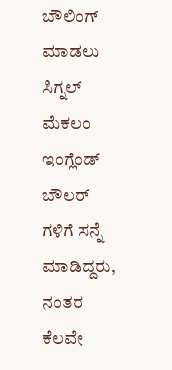ಬೌಲಿಂಗ್ ಮಾಡಲು ಸಿಗ್ನಲ್ ಮೆಕಲಂ ಇಂಗ್ಲೆಂಡ್ ಬೌಲರ್ ಗಳಿಗೆ ಸನ್ನೆ ಮಾಡಿದ್ದರು, ನಂತರ ಕೆಲವೇ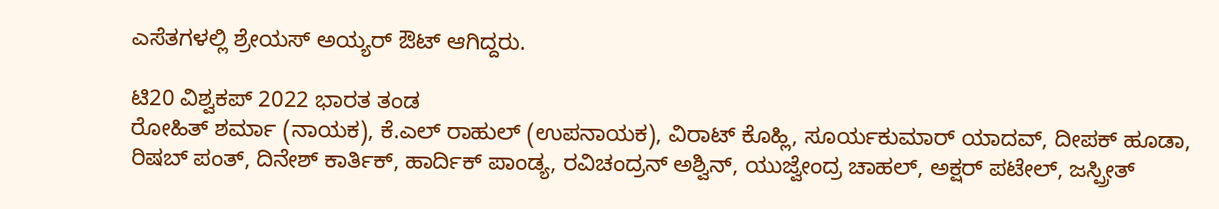ಎಸೆತಗಳಲ್ಲಿ ಶ್ರೇಯಸ್ ಅಯ್ಯರ್ ಔಟ್ ಆಗಿದ್ದರು.

ಟಿ20 ವಿಶ್ವಕಪ್ 2022 ಭಾರತ ತಂಡ
ರೋಹಿತ್ ಶರ್ಮಾ (ನಾಯಕ), ಕೆ.ಎಲ್ ರಾಹುಲ್ (ಉಪನಾಯಕ), ವಿರಾಟ್ ಕೊಹ್ಲಿ, ಸೂರ್ಯಕುಮಾರ್ ಯಾದವ್, ದೀಪಕ್ ಹೂಡಾ, ರಿಷಬ್ ಪಂತ್, ದಿನೇಶ್ ಕಾರ್ತಿಕ್, ಹಾರ್ದಿಕ್ ಪಾಂಡ್ಯ, ರವಿಚಂದ್ರನ್ ಅಶ್ವಿನ್, ಯುಜ್ವೇಂದ್ರ ಚಾಹಲ್, ಅಕ್ಷರ್ ಪಟೇಲ್, ಜಸ್ಪ್ರೀತ್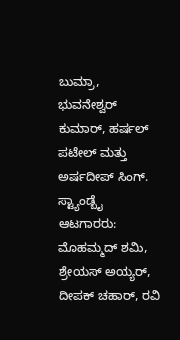ಬುಮ್ರಾ, ಭುವನೇಶ್ವರ್ ಕುಮಾರ್, ಹರ್ಷಲ್ ಪಟೇಲ್ ಮತ್ತು ಅರ್ಷದೀಪ್ ಸಿಂಗ್.
ಸ್ಟ್ಯಾಂಡ್ಬೈ ಆಟಗಾರರು: ಮೊಹಮ್ಮದ್ ಶಮಿ, ಶ್ರೇಯಸ್ ಅಯ್ಯರ್, ದೀಪಕ್ ಚಹಾರ್, ರವಿ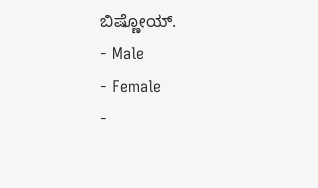ಬಿಷ್ಣೋಯ್.
- Male
- Female
-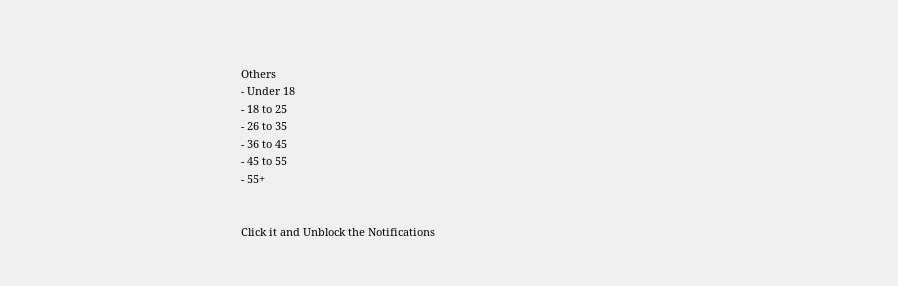Others
- Under 18
- 18 to 25
- 26 to 35
- 36 to 45
- 45 to 55
- 55+


Click it and Unblock the Notifications